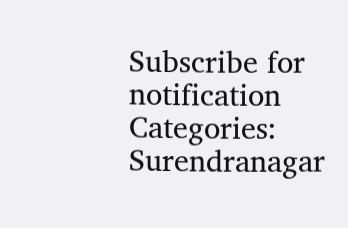Subscribe for notification
Categories: Surendranagar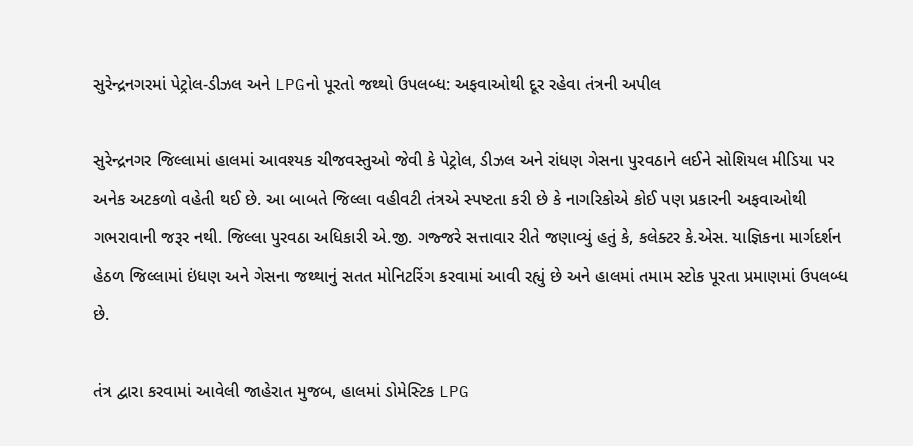સુરેન્દ્રનગરમાં પેટ્રોલ-ડીઝલ અને LPGનો પૂરતો જથ્થો ઉપલબ્ધ: અફવાઓથી દૂર રહેવા તંત્રની અપીલ

સુરેન્દ્રનગર જિલ્લામાં હાલમાં આવશ્યક ચીજવસ્તુઓ જેવી કે પેટ્રોલ, ડીઝલ અને રાંધણ ગેસના પુરવઠાને લઈને સોશિયલ મીડિયા પર અનેક અટકળો વહેતી થઈ છે. આ બાબતે જિલ્લા વહીવટી તંત્રએ સ્પષ્ટતા કરી છે કે નાગરિકોએ કોઈ પણ પ્રકારની અફવાઓથી ગભરાવાની જરૂર નથી. જિલ્લા પુરવઠા અધિકારી એ.જી. ગજ્જરે સત્તાવાર રીતે જણાવ્યું હતું કે, કલેક્ટર કે.એસ. યાજ્ઞિકના માર્ગદર્શન હેઠળ જિલ્લામાં ઇંધણ અને ગેસના જથ્થાનું સતત મોનિટરિંગ કરવામાં આવી રહ્યું છે અને હાલમાં તમામ સ્ટોક પૂરતા પ્રમાણમાં ઉપલબ્ધ છે.

તંત્ર દ્વારા કરવામાં આવેલી જાહેરાત મુજબ, હાલમાં ડોમેસ્ટિક LPG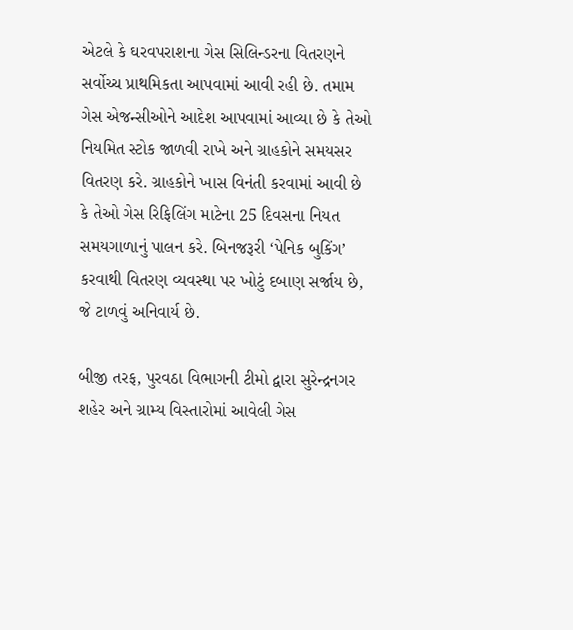એટલે કે ઘરવપરાશના ગેસ સિલિન્ડરના વિતરણને સર્વોચ્ચ પ્રાથમિકતા આપવામાં આવી રહી છે. તમામ ગેસ એજન્સીઓને આદેશ આપવામાં આવ્યા છે કે તેઓ નિયમિત સ્ટોક જાળવી રાખે અને ગ્રાહકોને સમયસર વિતરણ કરે. ગ્રાહકોને ખાસ વિનંતી કરવામાં આવી છે કે તેઓ ગેસ રિફિલિંગ માટેના 25 દિવસના નિયત સમયગાળાનું પાલન કરે. બિનજરૂરી ‘પેનિક બુકિંગ’ કરવાથી વિતરણ વ્યવસ્થા પર ખોટું દબાણ સર્જાય છે, જે ટાળવું અનિવાર્ય છે.

બીજી તરફ, પુરવઠા વિભાગની ટીમો દ્વારા સુરેન્દ્રનગર શહેર અને ગ્રામ્ય વિસ્તારોમાં આવેલી ગેસ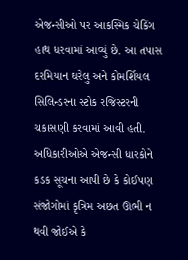એજન્સીઓ પર આકસ્મિક ચેકિંગ હાથ ધરવામાં આવ્યું છે. આ તપાસ દરમિયાન ઘરેલુ અને કોમર્શિયલ સિલિન્ડરના સ્ટોક રજિસ્ટરની ચકાસણી કરવામાં આવી હતી. અધિકારીઓએ એજન્સી ધારકોને કડક સૂચના આપી છે કે કોઈપણ સંજોગોમાં કૃત્રિમ અછત ઊભી ન થવી જોઈએ કે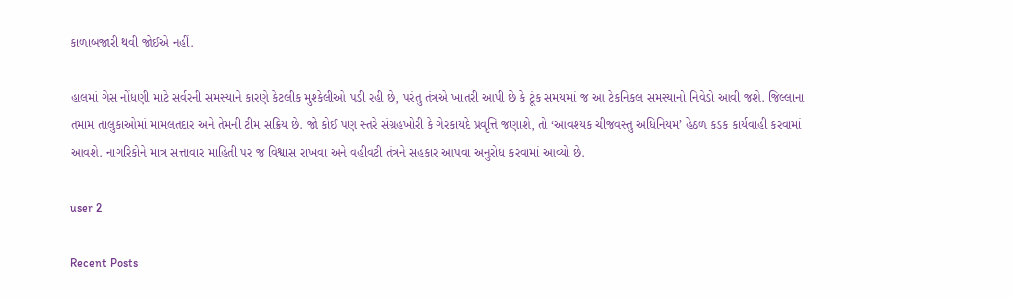કાળાબજારી થવી જોઈએ નહીં.

હાલમાં ગેસ નોંધણી માટે સર્વરની સમસ્યાને કારણે કેટલીક મુશ્કેલીઓ પડી રહી છે, પરંતુ તંત્રએ ખાતરી આપી છે કે ટૂંક સમયમાં જ આ ટેકનિકલ સમસ્યાનો નિવેડો આવી જશે. જિલ્લાના તમામ તાલુકાઓમાં મામલતદાર અને તેમની ટીમ સક્રિય છે. જો કોઈ પણ સ્તરે સંગ્રહખોરી કે ગેરકાયદે પ્રવૃત્તિ જણાશે, તો ‘આવશ્યક ચીજવસ્તુ અધિનિયમ’ હેઠળ કડક કાર્યવાહી કરવામાં આવશે. નાગરિકોને માત્ર સત્તાવાર માહિતી પર જ વિશ્વાસ રાખવા અને વહીવટી તંત્રને સહકાર આપવા અનુરોધ કરવામાં આવ્યો છે.

user 2

Recent Posts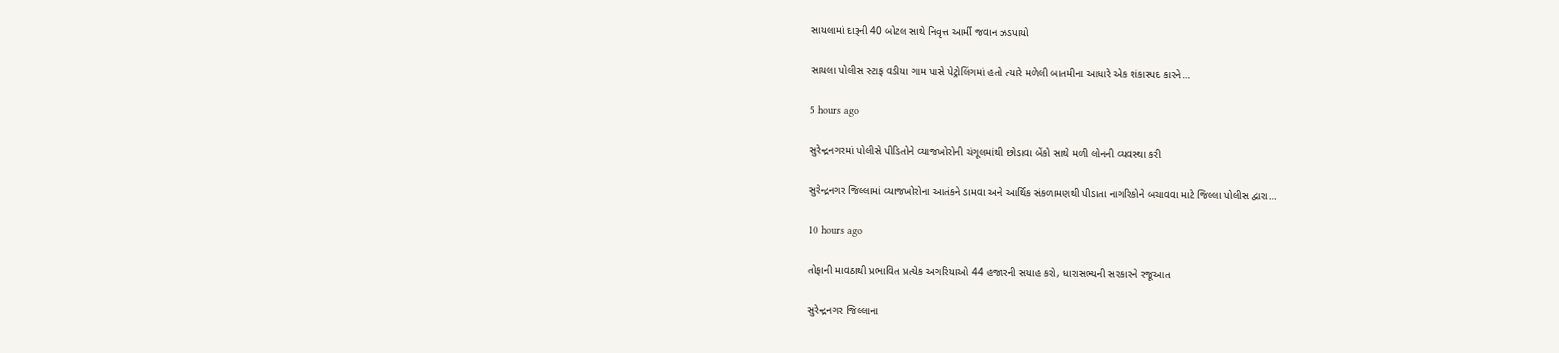સાયલામાં દારૂની 40 બોટલ સાથે નિવૃત્ત આર્મી જવાન ઝડપાયો

સાયલા પોલીસ સ્ટાફ વડીયા ગામ પાસે પેટ્રોલિંગમાં હતો ત્યારે મળેલી બાતમીના આધારે એક શંકાસ્પદ કારને…

5 hours ago

સુરેન્દ્રનગરમાં પોલીસે પીડિતોને વ્યાજખોરોની ચંગૂલમાંથી છોડાવા બેંકો સાથે મળી લોનની વ્યવસ્થા કરી

સુરેન્દ્રનગર જિલ્લામાં વ્યાજખોરોના આતંકને ડામવા અને આર્થિક સંકળામણથી પીડાતા નાગરિકોને બચાવવા માટે જિલ્લા પોલીસ દ્વારા…

10 hours ago

તોફાની માવઠાથી પ્રભાવિત પ્રત્યેક અગરિયાઓ 44 હજારની સયાહ કરો, ધારાસભ્યની સરકારને રજૂઆત

સુરેન્દ્રનગર જિલ્લાના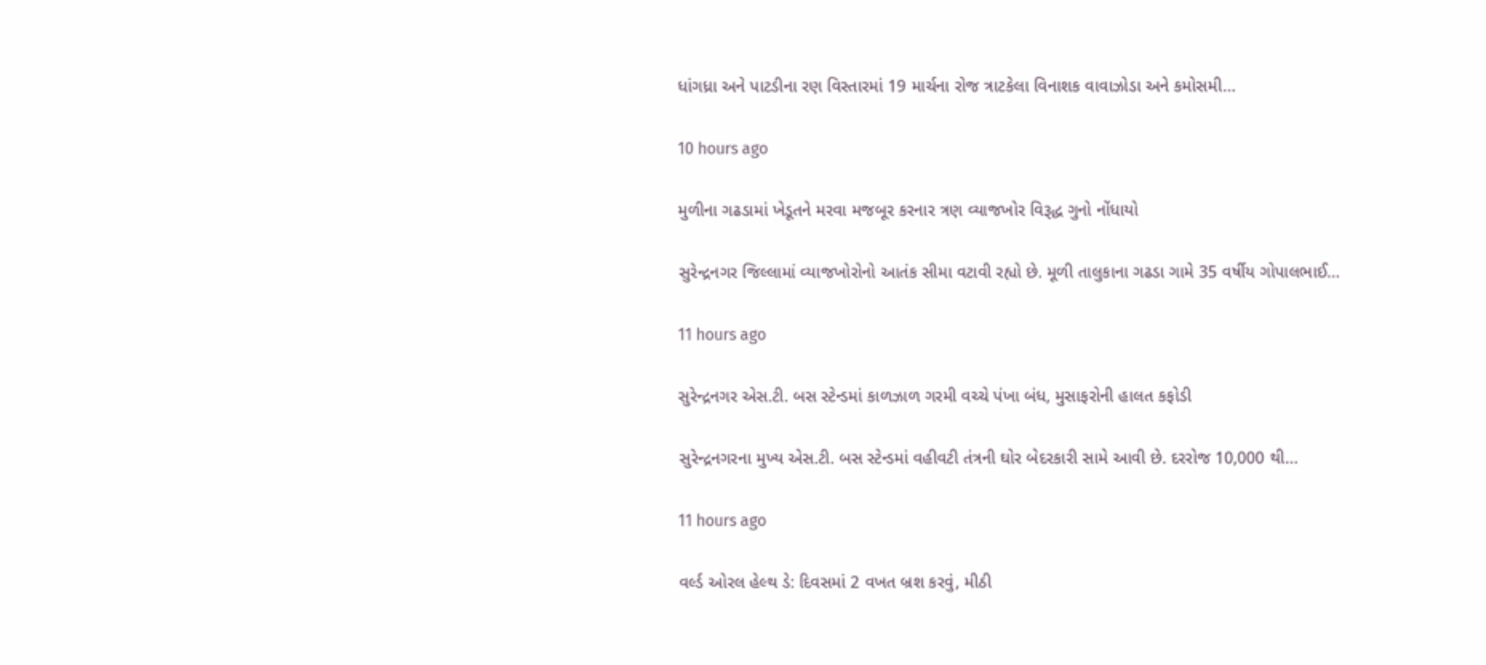ધાંગધ્રા અને પાટડીના રણ વિસ્તારમાં 19 માર્ચના રોજ ત્રાટકેલા વિનાશક વાવાઝોડા અને કમોસમી…

10 hours ago

મુળીના ગઢડામાં ખેડૂતને મરવા મજબૂર કરનાર ત્રણ વ્યાજખોર વિરૂદ્ધ ગુનો નોંધાયો

સુરેન્દ્રનગર જિલ્લામાં વ્યાજખોરોનો આતંક સીમા વટાવી રહ્યો છે. મૂળી તાલુકાના ગઢડા ગામે 35 વર્ષીય ગોપાલભાઈ…

11 hours ago

સુરેન્દ્રનગર એસ.ટી. બસ સ્ટેન્ડમાં કાળઝાળ ગરમી વચ્ચે પંખા બંધ, મુસાફરોની હાલત કફોડી

સુરેન્દ્રનગરના મુખ્ય એસ.ટી. બસ સ્ટેન્ડમાં વહીવટી તંત્રની ઘોર બેદરકારી સામે આવી છે. દરરોજ 10,000 થી…

11 hours ago

વર્લ્ડ ઓરલ હેલ્થ ડે: દિવસમાં 2 વખત બ્રશ કરવું, મીઠી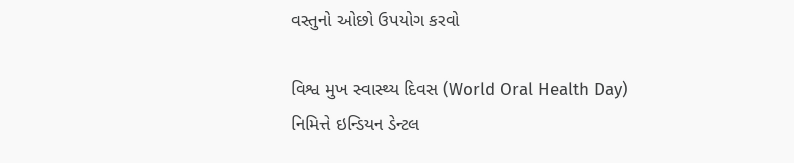વસ્તુનો ઓછો ઉપયોગ કરવો

વિશ્વ મુખ સ્વાસ્થ્ય દિવસ (World Oral Health Day) નિમિત્તે ઇન્ડિયન ડેન્ટલ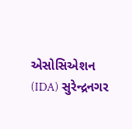એસોસિએશન (IDA) સુરેન્દ્રનગર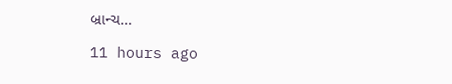બ્રાન્ચ…

11 hours ago